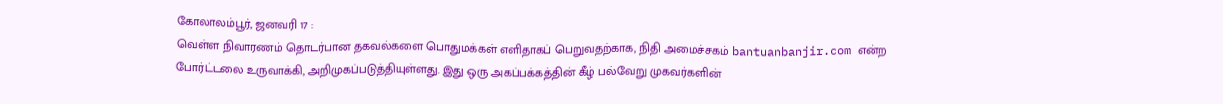கோலாலம்பூர், ஜனவரி 17 :
வெள்ள நிவாரணம் தொடர்பான தகவல்களை பொதுமக்கள் எளிதாகப் பெறுவதற்காக, நிதி அமைச்சகம் bantuanbanjir.com என்ற போர்ட்டலை உருவாக்கி, அறிமுகப்படுத்தியுள்ளது. இது ஒரு அகப்பக்கத்தின் கீழ் பல்வேறு முகவர்களின்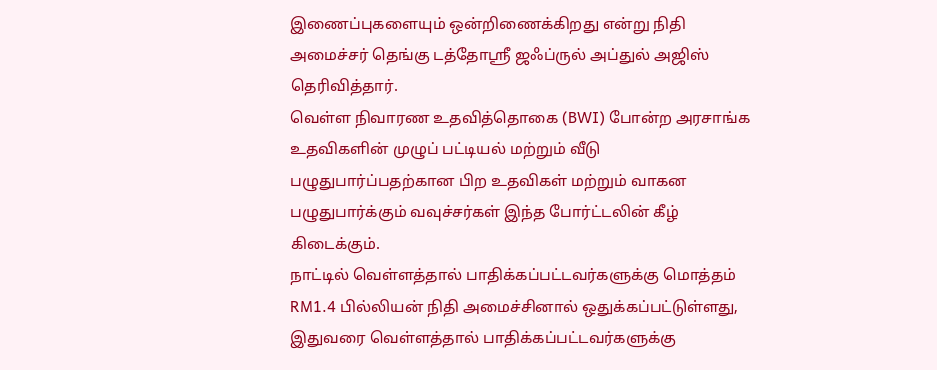இணைப்புகளையும் ஒன்றிணைக்கிறது என்று நிதி அமைச்சர் தெங்கு டத்தோஸ்ரீ ஜஃப்ருல் அப்துல் அஜிஸ் தெரிவித்தார்.
வெள்ள நிவாரண உதவித்தொகை (BWI) போன்ற அரசாங்க உதவிகளின் முழுப் பட்டியல் மற்றும் வீடு பழுதுபார்ப்பதற்கான பிற உதவிகள் மற்றும் வாகன பழுதுபார்க்கும் வவுச்சர்கள் இந்த போர்ட்டலின் கீழ் கிடைக்கும்.
நாட்டில் வெள்ளத்தால் பாதிக்கப்பட்டவர்களுக்கு மொத்தம் RM1.4 பில்லியன் நிதி அமைச்சினால் ஒதுக்கப்பட்டுள்ளது, இதுவரை வெள்ளத்தால் பாதிக்கப்பட்டவர்களுக்கு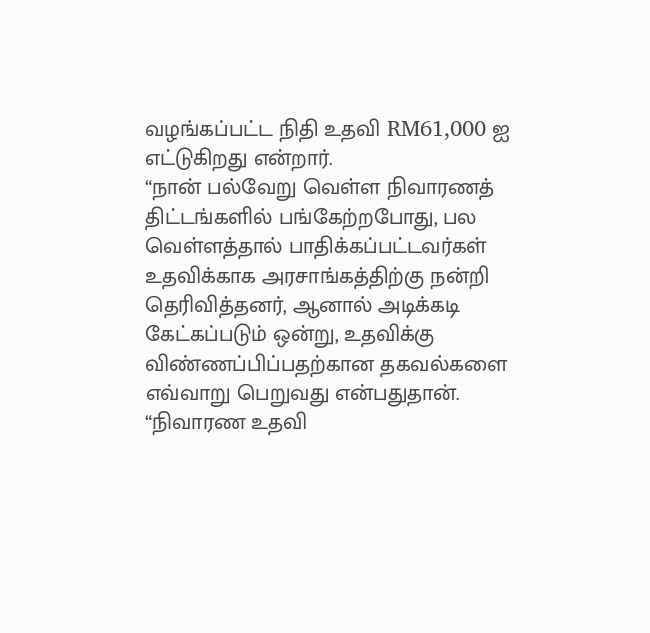வழங்கப்பட்ட நிதி உதவி RM61,000 ஐ எட்டுகிறது என்றார்.
“நான் பல்வேறு வெள்ள நிவாரணத் திட்டங்களில் பங்கேற்றபோது, பல வெள்ளத்தால் பாதிக்கப்பட்டவர்கள் உதவிக்காக அரசாங்கத்திற்கு நன்றி தெரிவித்தனர், ஆனால் அடிக்கடி கேட்கப்படும் ஒன்று, உதவிக்கு விண்ணப்பிப்பதற்கான தகவல்களை எவ்வாறு பெறுவது என்பதுதான்.
“நிவாரண உதவி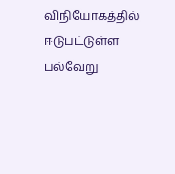விநியோகத்தில் ஈடுபட்டுள்ள பல்வேறு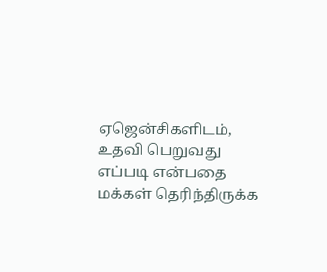ஏஜென்சிகளிடம், உதவி பெறுவது எப்படி என்பதை மக்கள் தெரிந்திருக்க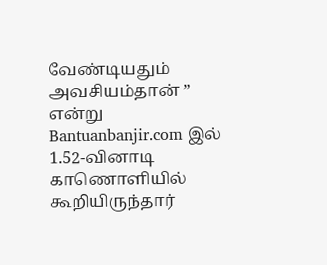வேண்டியதும் அவசியம்தான் ” என்று Bantuanbanjir.com இல் 1.52-வினாடி காணொளியில் கூறியிருந்தார்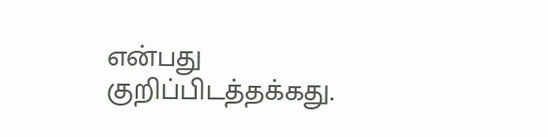என்பது குறிப்பிடத்தக்கது.